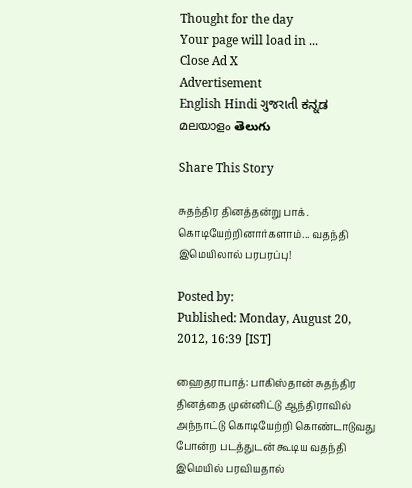Thought for the day
Your page will load in ...
Close Ad X
Advertisement
English Hindi ગુજરાતી ಕನ್ನಡ മലയാളം తెలుగు

Share This Story

சுதந்திர தினத்தன்று பாக். கொடியேற்றினார்களாம்... வதந்தி இமெயிலால் பரபரப்பு!

Posted by:
Published: Monday, August 20, 2012, 16:39 [IST]

ஹைதராபாத்: பாகிஸ்தான் சுதந்திர தினத்தை முன்னிட்டு ஆந்திராவில் அந்நாட்டு கொடியேற்றி கொண்டாடுவது போன்ற படத்துடன் கூடிய வதந்தி இமெயில் பரவியதால்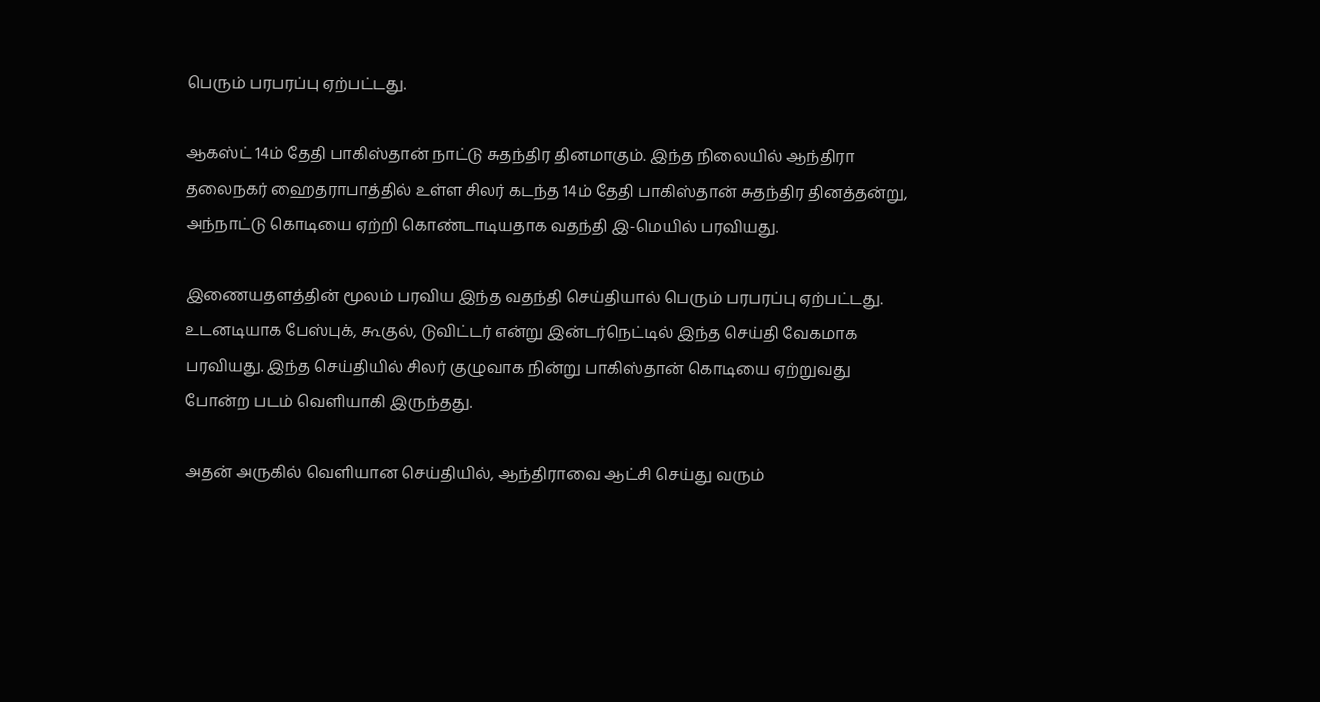பெரும் பரபரப்பு ஏற்பட்டது.

ஆகஸ்ட் 14ம் தேதி பாகிஸ்தான் நாட்டு சுதந்திர தினமாகும். இந்த நிலையில் ஆந்திரா தலைநகர் ஹைதராபாத்தில் உள்ள சிலர் கடந்த 14ம் தேதி பாகிஸ்தான் சுதந்திர தினத்தன்று, அந்நாட்டு கொடியை ஏற்றி கொண்டாடியதாக வதந்தி இ-மெயில் பரவியது.

இணையதளத்தின் மூலம் பரவிய இந்த வதந்தி செய்தியால் பெரும் பரபரப்பு ஏற்பட்டது. உடனடியாக பேஸ்புக், கூகுல், டுவிட்டர் என்று இன்டர்நெட்டில் இந்த செய்தி வேகமாக பரவியது. இந்த செய்தியில் சிலர் குழுவாக நின்று பாகிஸ்தான் கொடியை ஏற்றுவது போன்ற படம் வெளியாகி இருந்தது.

அதன் அருகில் வெளியான செய்தியில், ஆந்திராவை ஆட்சி செய்து வரும்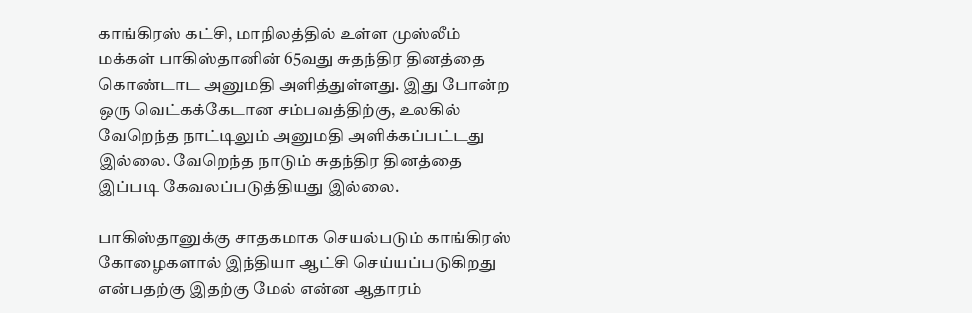காங்கிரஸ் கட்சி, மாநிலத்தில் உள்ள முஸ்லீம் மக்கள் பாகிஸ்தானின் 65வது சுதந்திர தினத்தை கொண்டாட அனுமதி அளித்துள்ளது. இது போன்ற ஒரு வெட்கக்கேடான சம்பவத்திற்கு, உலகில் வேறெந்த நாட்டிலும் அனுமதி அளிக்கப்பட்டது இல்லை. வேறெந்த நாடும் சுதந்திர தினத்தை இப்படி கேவலப்படுத்தியது இல்லை.

பாகிஸ்தானுக்கு சாதகமாக செயல்படும் காங்கிரஸ் கோழைகளால் இந்தியா ஆட்சி செய்யப்படுகிறது என்பதற்கு இதற்கு மேல் என்ன ஆதாரம்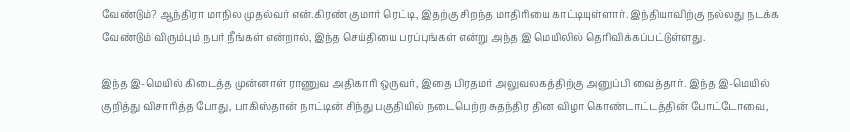வேண்டும்? ஆந்திரா மாநில முதல்வர் என்.கிரண் குமார் ரெட்டி, இதற்கு சிறந்த மாதிரியை காட்டியுள்ளார். இந்தியாவிற்கு நல்லது நடக்க வேண்டும் விரும்பும் நபர் நீங்கள் என்றால், இந்த செய்தியை பரப்புங்கள் என்று அந்த இ மெயிலில் தெரிவிக்கப்பட்டுள்ளது.

இந்த இ-மெயில் கிடைத்த முன்னாள் ராணுவ அதிகாரி ஒருவர், இதை பிரதமர் அலுவலகத்திற்கு அனுப்பி வைத்தார். இந்த இ-மெயில் குறித்து விசாரித்த போது, பாகிஸ்தான் நாட்டின் சிந்து பகுதியில் நடைபெற்ற சுதந்திர தின விழா கொண்டாட்டத்தின் போட்டோவை,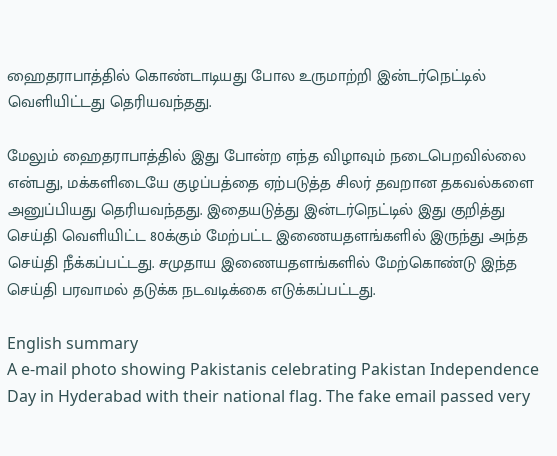ஹைதராபாத்தில் கொண்டாடியது போல உருமாற்றி இன்டர்நெட்டில் வெளியிட்டது தெரியவந்தது.

மேலும் ஹைதராபாத்தில் இது போன்ற எந்த விழாவும் நடைபெறவில்லை என்பது, மக்களிடையே குழப்பத்தை ஏற்படுத்த சிலர் தவறான தகவல்களை அனுப்பியது தெரியவந்தது. இதையடுத்து இன்டர்நெட்டில் இது குறித்து செய்தி வெளியிட்ட 80க்கும் மேற்பட்ட இணையதளங்களில் இருந்து அந்த செய்தி நீக்கப்பட்டது. சமுதாய இணையதளங்களில் மேற்கொண்டு இந்த செய்தி பரவாமல் தடுக்க நடவடிக்கை எடுக்கப்பட்டது.

English summary
A e-mail photo showing Pakistanis celebrating Pakistan Independence Day in Hyderabad with their national flag. The fake email passed very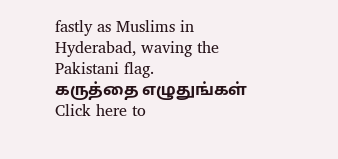fastly as Muslims in Hyderabad, waving the Pakistani flag.
கருத்தை எழுதுங்கள்
Click here to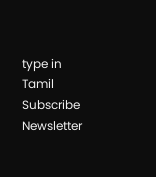type in Tamil
Subscribe Newsletter